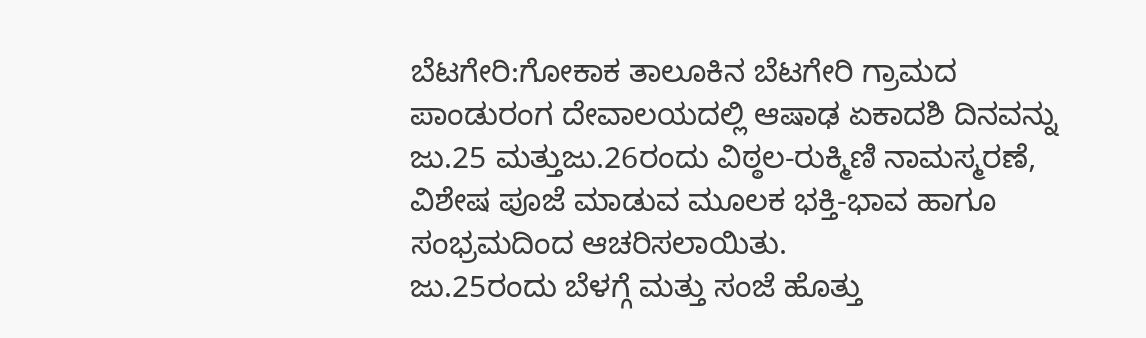ಬೆಟಗೇರಿ:ಗೋಕಾಕ ತಾಲೂಕಿನ ಬೆಟಗೇರಿ ಗ್ರಾಮದ ಪಾಂಡುರಂಗ ದೇವಾಲಯದಲ್ಲಿ ಆಷಾಢ ಏಕಾದಶಿ ದಿನವನ್ನು ಜು.25 ಮತ್ತುಜು.26ರಂದು ವಿಠ್ಠಲ-ರುಕ್ಮಿಣಿ ನಾಮಸ್ಮರಣೆ, ವಿಶೇಷ ಪೂಜೆ ಮಾಡುವ ಮೂಲಕ ಭಕ್ತಿ-ಭಾವ ಹಾಗೂ ಸಂಭ್ರಮದಿಂದ ಆಚರಿಸಲಾಯಿತು.
ಜು.25ರಂದು ಬೆಳಗ್ಗೆ ಮತ್ತು ಸಂಜೆ ಹೊತ್ತು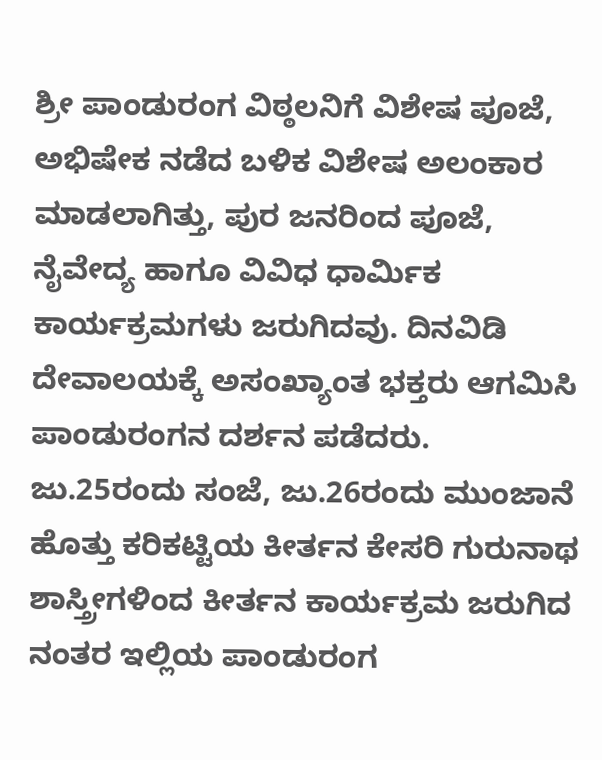ಶ್ರೀ ಪಾಂಡುರಂಗ ವಿಠ್ಠಲನಿಗೆ ವಿಶೇಷ ಪೂಜೆ, ಅಭಿಷೇಕ ನಡೆದ ಬಳಿಕ ವಿಶೇಷ ಅಲಂಕಾರ ಮಾಡಲಾಗಿತ್ತು, ಪುರ ಜನರಿಂದ ಪೂಜೆ, ನೈವೇದ್ಯ ಹಾಗೂ ವಿವಿಧ ಧಾರ್ಮಿಕ ಕಾರ್ಯಕ್ರಮಗಳು ಜರುಗಿದವು. ದಿನವಿಡಿ ದೇವಾಲಯಕ್ಕೆ ಅಸಂಖ್ಯಾಂತ ಭಕ್ತರು ಆಗಮಿಸಿ ಪಾಂಡುರಂಗನ ದರ್ಶನ ಪಡೆದರು.
ಜು.25ರಂದು ಸಂಜೆ, ಜು.26ರಂದು ಮುಂಜಾನೆ ಹೊತ್ತು ಕರಿಕಟ್ಟಿಯ ಕೀರ್ತನ ಕೇಸರಿ ಗುರುನಾಥ ಶಾಸ್ತ್ರೀಗಳಿಂದ ಕೀರ್ತನ ಕಾರ್ಯಕ್ರಮ ಜರುಗಿದ ನಂತರ ಇಲ್ಲಿಯ ಪಾಂಡುರಂಗ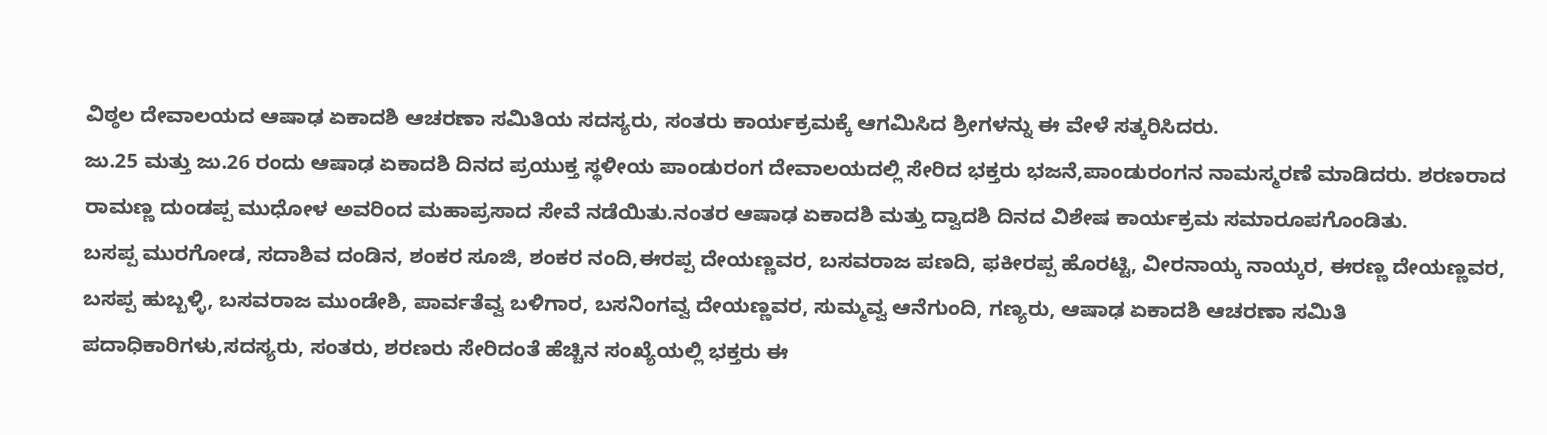ವಿಠ್ಠಲ ದೇವಾಲಯದ ಆಷಾಢ ಏಕಾದಶಿ ಆಚರಣಾ ಸಮಿತಿಯ ಸದಸ್ಯರು, ಸಂತರು ಕಾರ್ಯಕ್ರಮಕ್ಕೆ ಆಗಮಿಸಿದ ಶ್ರೀಗಳನ್ನು ಈ ವೇಳೆ ಸತ್ಕರಿಸಿದರು.
ಜು.25 ಮತ್ತು ಜು.26 ರಂದು ಆಷಾಢ ಏಕಾದಶಿ ದಿನದ ಪ್ರಯುಕ್ತ ಸ್ಥಳೀಯ ಪಾಂಡುರಂಗ ದೇವಾಲಯದಲ್ಲಿ ಸೇರಿದ ಭಕ್ತರು ಭಜನೆ,ಪಾಂಡುರಂಗನ ನಾಮಸ್ಮರಣೆ ಮಾಡಿದರು. ಶರಣರಾದ ರಾಮಣ್ಣ ದುಂಡಪ್ಪ ಮುಧೋಳ ಅವರಿಂದ ಮಹಾಪ್ರಸಾದ ಸೇವೆ ನಡೆಯಿತು.ನಂತರ ಆಷಾಢ ಏಕಾದಶಿ ಮತ್ತು ದ್ವಾದಶಿ ದಿನದ ವಿಶೇಷ ಕಾರ್ಯಕ್ರಮ ಸಮಾರೂಪಗೊಂಡಿತು.
ಬಸಪ್ಪ ಮುರಗೋಡ, ಸದಾಶಿವ ದಂಡಿನ, ಶಂಕರ ಸೂಜಿ, ಶಂಕರ ನಂದಿ,ಈರಪ್ಪ ದೇಯಣ್ಣವರ, ಬಸವರಾಜ ಪಣದಿ, ಫಕೀರಪ್ಪ ಹೊರಟ್ಟಿ, ವೀರನಾಯ್ಕ ನಾಯ್ಕರ, ಈರಣ್ಣ ದೇಯಣ್ಣವರ, ಬಸಪ್ಪ ಹುಬ್ಬಳ್ಳಿ, ಬಸವರಾಜ ಮುಂಡೇಶಿ, ಪಾರ್ವತೆವ್ವ ಬಳಿಗಾರ, ಬಸನಿಂಗವ್ವ ದೇಯಣ್ಣವರ, ಸುಮ್ಮವ್ವ ಆನೆಗುಂದಿ, ಗಣ್ಯರು, ಆಷಾಢ ಏಕಾದಶಿ ಆಚರಣಾ ಸಮಿತಿ ಪದಾಧಿಕಾರಿಗಳು,ಸದಸ್ಯರು, ಸಂತರು, ಶರಣರು ಸೇರಿದಂತೆ ಹೆಚ್ಚಿನ ಸಂಖ್ಯೆಯಲ್ಲಿ ಭಕ್ತರು ಈ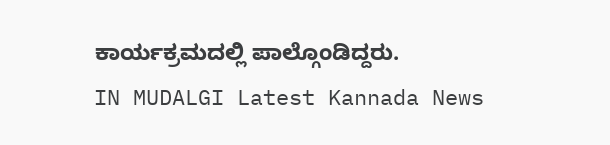ಕಾರ್ಯಕ್ರಮದಲ್ಲಿ ಪಾಲ್ಗೊಂಡಿದ್ದರು.
IN MUDALGI Latest Kannada News